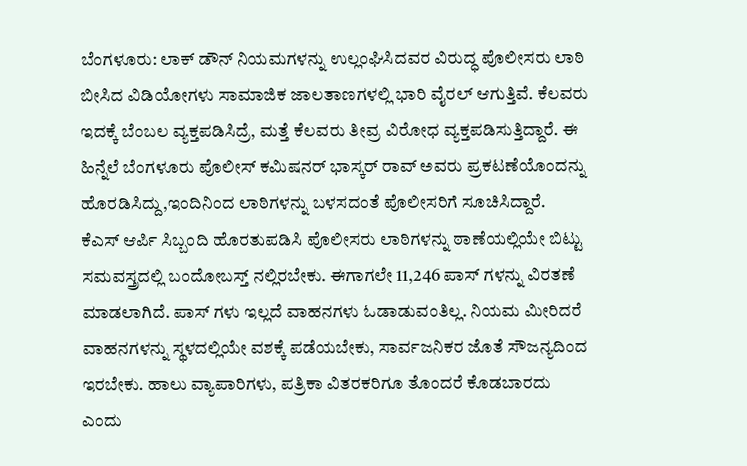ಬೆಂಗಳೂರು: ಲಾಕ್ ಡೌನ್ ನಿಯಮಗಳನ್ನು ಉಲ್ಲಂಘಿಸಿದವರ ವಿರುದ್ಧ ಪೊಲೀಸರು ಲಾಠಿ ಬೀಸಿದ ವಿಡಿಯೋಗಳು ಸಾಮಾಜಿಕ ಜಾಲತಾಣಗಳಲ್ಲಿ ಭಾರಿ ವೈರಲ್ ಆಗುತ್ತಿವೆ. ಕೆಲವರು ಇದಕ್ಕೆ ಬೆಂಬಲ ವ್ಯಕ್ತಪಡಿಸಿದ್ರೆ, ಮತ್ತೆ ಕೆಲವರು ತೀವ್ರ ವಿರೋಧ ವ್ಯಕ್ತಪಡಿಸುತ್ತಿದ್ದಾರೆ. ಈ ಹಿನ್ನೆಲೆ ಬೆಂಗಳೂರು ಪೊಲೀಸ್ ಕಮಿಷನರ್ ಭಾಸ್ಕರ್ ರಾವ್ ಅವರು ಪ್ರಕಟಣೆಯೊಂದನ್ನು ಹೊರಡಿಸಿದ್ದು,ಇಂದಿನಿಂದ ಲಾಠಿಗಳನ್ನು ಬಳಸದಂತೆ ಪೊಲೀಸರಿಗೆ ಸೂಚಿಸಿದ್ದಾರೆ.
ಕೆಎಸ್ ಆರ್ಪಿ ಸಿಬ್ಬಂದಿ ಹೊರತುಪಡಿಸಿ ಪೊಲೀಸರು ಲಾಠಿಗಳನ್ನು ಠಾಣೆಯಲ್ಲಿಯೇ ಬಿಟ್ಟು ಸಮವಸ್ತ್ರದಲ್ಲಿ ಬಂದೋಬಸ್ತ್ ನಲ್ಲಿರಬೇಕು. ಈಗಾಗಲೇ 11,246 ಪಾಸ್ ಗಳನ್ನು ವಿರತಣೆ ಮಾಡಲಾಗಿದೆ. ಪಾಸ್ ಗಳು ಇಲ್ಲದೆ ವಾಹನಗಳು ಓಡಾಡುವಂತಿಲ್ಲ. ನಿಯಮ ಮೀರಿದರೆ ವಾಹನಗಳನ್ನು ಸ್ಥಳದಲ್ಲಿಯೇ ವಶಕ್ಕೆ ಪಡೆಯಬೇಕು, ಸಾರ್ವಜನಿಕರ ಜೊತೆ ಸೌಜನ್ಯದಿಂದ ಇರಬೇಕು. ಹಾಲು ವ್ಯಾಪಾರಿಗಳು, ಪತ್ರಿಕಾ ವಿತರಕರಿಗೂ ತೊಂದರೆ ಕೊಡಬಾರದು ಎಂದು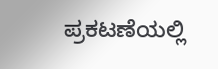ಪ್ರಕಟಣೆಯಲ್ಲಿ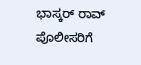ಭಾಸ್ಕರ್ ರಾವ್ ಪೊಲೀಸರಿಗೆ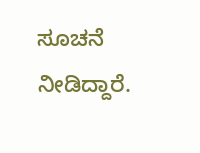ಸೂಚನೆ ನೀಡಿದ್ದಾರೆ.